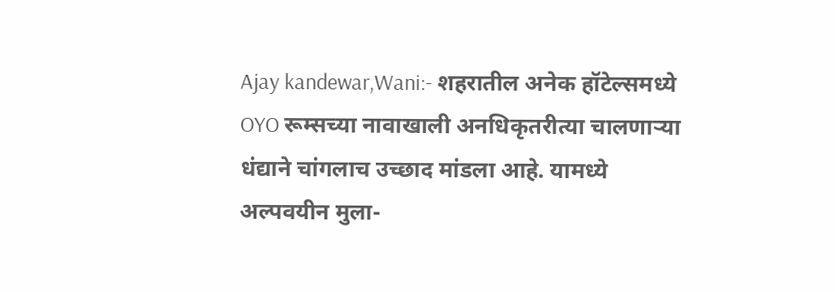Ajay kandewar,Wani:- शहरातील अनेक हॉटेल्समध्ये OYO रूम्सच्या नावाखाली अनधिकृतरीत्या चालणाऱ्या धंद्याने चांगलाच उच्छाद मांडला आहे. यामध्ये अल्पवयीन मुला-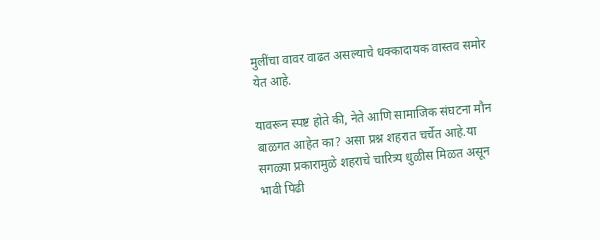मुलींचा वावर वाढत असल्याचे धक्कादायक वास्तव समोर येत आहे.

यावरून स्पष्ट होते की, नेते आणि सामाजिक संघटना मौन बाळगत आहेत का? असा प्रश्न शहरात चर्चेत आहे.या सगळ्या प्रकारामुळे शहराचे चारित्र्य धुळीस मिळत असून भावी पिढी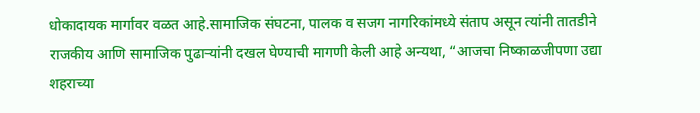धोकादायक मार्गावर वळत आहे.सामाजिक संघटना, पालक व सजग नागरिकांमध्ये संताप असून त्यांनी तातडीने राजकीय आणि सामाजिक पुढाऱ्यांनी दखल घेण्याची मागणी केली आहे अन्यथा, “आजचा निष्काळजीपणा उद्या शहराच्या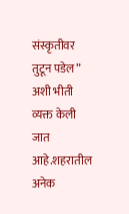संस्कृतीवर तुटून पडेल” अशी भीती व्यक्त केली जात आहे.शहरातील अनेक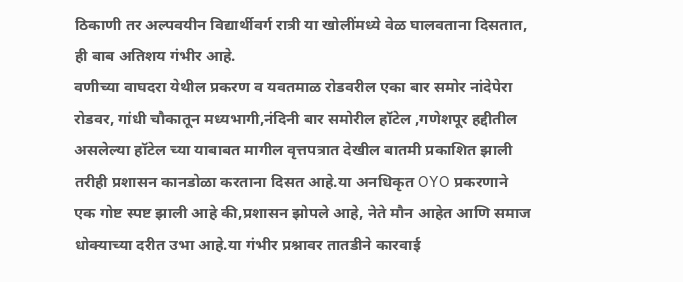ठिकाणी तर अल्पवयीन विद्यार्थीवर्ग रात्री या खोलींमध्ये वेळ घालवताना दिसतात, ही बाब अतिशय गंभीर आहे.
वणीच्या वाघदरा येथील प्रकरण व यवतमाळ रोडवरील एका बार समोर नांदेपेरा रोडवर, गांधी चौकातून मध्यभागी,नंदिनी बार समोरील हॉटेल ,गणेशपूर हद्दीतील असलेल्या हॉटेल च्या याबाबत मागील वृत्तपत्रात देखील बातमी प्रकाशित झाली तरीही प्रशासन कानडोळा करताना दिसत आहे.या अनधिकृत OYO प्रकरणाने एक गोष्ट स्पष्ट झाली आहे की,प्रशासन झोपले आहे, नेते मौन आहेत आणि समाज धोक्याच्या दरीत उभा आहे.या गंभीर प्रश्नावर तातडीने कारवाई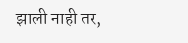झाली नाही तर,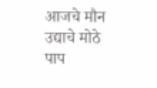आजचे मौन उद्याचे मोठे पाप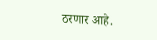ठरणार आहे.